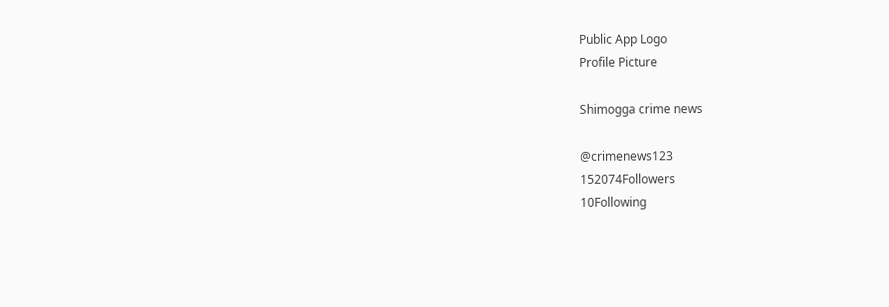Public App Logo
Profile Picture

Shimogga crime news

@crimenews123
152074Followers
10Following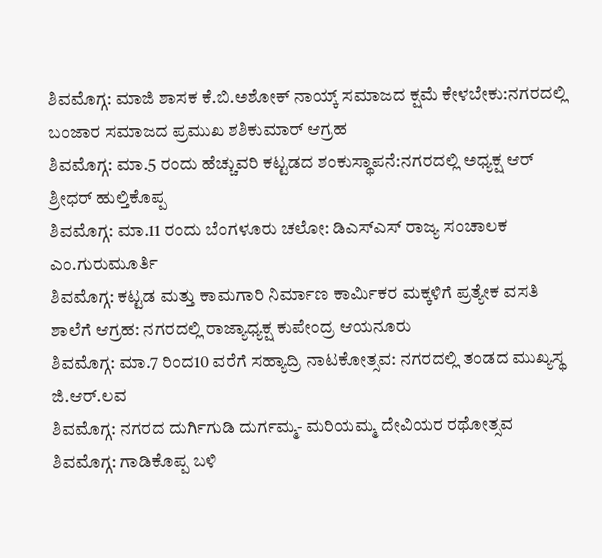ಶಿವಮೊಗ್ಗ: ಮಾಜಿ ಶಾಸಕ ಕೆ.ಬಿ.ಅಶೋಕ್ ನಾಯ್ಕ್ ಸಮಾಜದ ಕ್ಷಮೆ ಕೇಳಬೇಕು:ನಗರದಲ್ಲಿ ಬಂಜಾರ ಸಮಾಜದ ಪ್ರಮುಖ ಶಶಿಕುಮಾರ್ ಆಗ್ರಹ
ಶಿವಮೊಗ್ಗ: ಮಾ.5 ರಂದು ಹೆಚ್ಚುವರಿ ಕಟ್ಟಡದ ಶಂಕುಸ್ಥಾಪನೆ:ನಗರದಲ್ಲಿ ಅಧ್ಯಕ್ಷ ಆರ್ ಶ್ರೀಧರ್ ಹುಲ್ತಿಕೊಪ್ಪ
ಶಿವಮೊಗ್ಗ: ಮಾ.11 ರಂದು ಬೆಂಗಳೂರು ಚಲೋ: ಡಿಎಸ್ಎಸ್ ರಾಜ್ಯ ಸಂಚಾಲಕ ಎಂ.ಗುರುಮೂರ್ತಿ
ಶಿವಮೊಗ್ಗ: ಕಟ್ಟಡ ಮತ್ತು ಕಾಮಗಾರಿ ನಿರ್ಮಾಣ ಕಾರ್ಮಿಕರ ಮಕ್ಕಳಿಗೆ ಪ್ರತ್ಯೇಕ ವಸತಿ ಶಾಲೆಗೆ ಆಗ್ರಹ: ನಗರದಲ್ಲಿ ರಾಜ್ಯಾಧ್ಯಕ್ಷ ಕುಪೇಂದ್ರ ಆಯನೂರು
ಶಿವಮೊಗ್ಗ: ಮಾ.7 ರಿಂದ10 ವರೆಗೆ ಸಹ್ಯಾದ್ರಿ ನಾಟಕೋತ್ಸವ: ನಗರದಲ್ಲಿ ತಂಡದ ಮುಖ್ಯಸ್ಥ ಜಿ.ಆರ್.ಲವ
ಶಿವಮೊಗ್ಗ: ನಗರದ ದುರ್ಗಿಗುಡಿ ದುರ್ಗಮ್ಮ- ಮರಿಯಮ್ಮ ದೇವಿಯರ ರಥೋತ್ಸವ
ಶಿವಮೊಗ್ಗ: ಗಾಡಿಕೊಪ್ಪ ಬಳಿ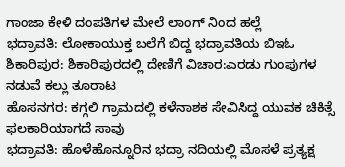ಗಾಂಜಾ ಕೇಳಿ ದಂಪತಿಗಳ ಮೇಲೆ ಲಾಂಗ್ ನಿಂದ ಹಲ್ಲೆ
ಭದ್ರಾವತಿ: ಲೋಕಾಯುಕ್ತ ಬಲೆಗೆ ಬಿದ್ದ ಭದ್ರಾವತಿಯ ಬಿಇಓ
ಶಿಕಾರಿಪುರ: ಶಿಕಾರಿಪುರದಲ್ಲಿ ದೇಣಿಗೆ ವಿಚಾರ:ಎರಡು ಗುಂಪುಗಳ ನಡುವೆ ಕಲ್ಲು ತೂರಾಟ
ಹೊಸನಗರ: ಕಗ್ಗಲಿ ಗ್ರಾಮದಲ್ಲಿ ಕಳೆನಾಶಕ ಸೇವಿಸಿದ್ದ ಯುವಕ ಚಿಕಿತ್ಸೆ ಫಲಕಾರಿಯಾಗದೆ ಸಾವು
ಭದ್ರಾವತಿ: ಹೊಳೆಹೊನ್ನೂರಿನ ಭದ್ರಾ ನದಿಯಲ್ಲಿ ಮೊಸಳೆ ಪ್ರತ್ಯಕ್ಷ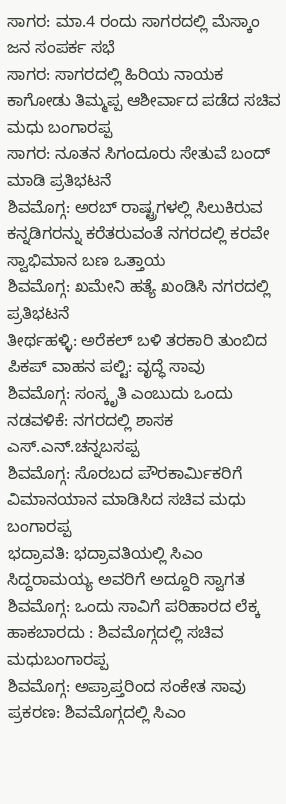ಸಾಗರ: ಮಾ.4 ರಂದು ಸಾಗರದಲ್ಲಿ ಮೆಸ್ಕಾಂ ಜನ ಸಂಪರ್ಕ ಸಭೆ
ಸಾಗರ: ಸಾಗರದಲ್ಲಿ ಹಿರಿಯ ನಾಯಕ ಕಾಗೋಡು ತಿಮ್ಮಪ್ಪ ಆಶೀರ್ವಾದ ಪಡೆದ ಸಚಿವ ಮಧು ಬಂಗಾರಪ್ಪ
ಸಾಗರ: ನೂತನ ಸಿಗಂದೂರು ಸೇತುವೆ ಬಂದ್ ಮಾಡಿ ಪ್ರತಿಭಟನೆ
ಶಿವಮೊಗ್ಗ: ಅರಬ್ ರಾಷ್ಟ್ರಗಳಲ್ಲಿ ಸಿಲುಕಿರುವ ಕನ್ನಡಿಗರನ್ನು ಕರೆತರುವಂತೆ ನಗರದಲ್ಲಿ ಕರವೇ ಸ್ವಾಭಿಮಾನ ಬಣ ಒತ್ತಾಯ
ಶಿವಮೊಗ್ಗ: ಖಮೇನಿ ಹತ್ಯೆ ಖಂಡಿಸಿ ನಗರದಲ್ಲಿ ಪ್ರತಿಭಟನೆ
ತೀರ್ಥಹಳ್ಳಿ: ಅರೆಕಲ್ ಬಳಿ ತರಕಾರಿ ತುಂಬಿದ ಪಿಕಪ್ ವಾಹನ ಪಲ್ಟಿ: ವೃದ್ಧೆ ಸಾವು
ಶಿವಮೊಗ್ಗ: ಸಂಸ್ಕೃತಿ ಎಂಬುದು ಒಂದು ನಡವಳಿಕೆ: ನಗರದಲ್ಲಿ ಶಾಸಕ ಎಸ್.ಎನ್.ಚನ್ನಬಸಪ್ಪ
ಶಿವಮೊಗ್ಗ: ಸೊರಬದ ಪೌರಕಾರ್ಮಿಕರಿಗೆ ವಿಮಾನಯಾನ ಮಾಡಿಸಿದ ಸಚಿವ ಮಧು ಬಂಗಾರಪ್ಪ
ಭದ್ರಾವತಿ: ಭದ್ರಾವತಿಯಲ್ಲಿ ಸಿಎಂ ಸಿದ್ದರಾಮಯ್ಯ ಅವರಿಗೆ ಅದ್ದೂರಿ ಸ್ವಾಗತ
ಶಿವಮೊಗ್ಗ: ಒಂದು ಸಾವಿಗೆ ಪರಿಹಾರದ ಲೆಕ್ಕ ಹಾಕಬಾರದು : ಶಿವಮೊಗ್ಗದಲ್ಲಿ ಸಚಿವ ಮಧುಬಂಗಾರಪ್ಪ
ಶಿವಮೊಗ್ಗ: ಅಪ್ರಾಪ್ತರಿಂದ ಸಂಕೇತ ಸಾವು ಪ್ರಕರಣ: ಶಿವಮೊಗ್ಗದಲ್ಲಿ ಸಿಎಂ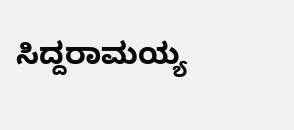ಸಿದ್ದರಾಮಯ್ಯ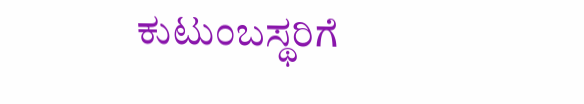ಕುಟುಂಬಸ್ಥರಿಗೆ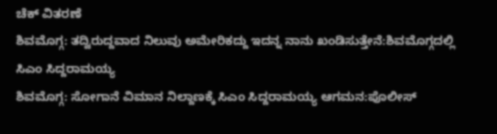ಚೆಕ್ ವಿತರಣೆ
ಶಿವಮೊಗ್ಗ: ತದ್ವಿರುದ್ದವಾದ ನಿಲುವು ಅಮೇರಿಕದ್ದು ಇದನ್ನ ನಾನು ಖಂಡಿಸುತ್ತೇನೆ:ಶಿವಮೊಗ್ಗದಲ್ಲಿ ಸಿಎಂ ಸಿದ್ದರಾಮಯ್ಯ
ಶಿವಮೊಗ್ಗ: ಸೋಗಾನೆ ವಿಮಾನ ನಿಲ್ದಾಣಕ್ಕೆ ಸಿಎಂ ಸಿದ್ದರಾಮಯ್ಯ ಆಗಮನ:ಪೊಲೀಸ್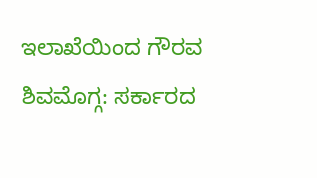ಇಲಾಖೆಯಿಂದ ಗೌರವ
ಶಿವಮೊಗ್ಗ: ಸರ್ಕಾರದ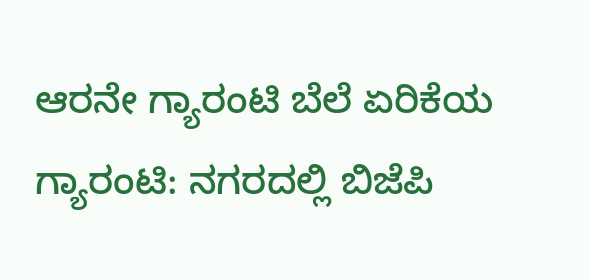ಆರನೇ ಗ್ಯಾರಂಟಿ ಬೆಲೆ ಏರಿಕೆಯ ಗ್ಯಾರಂಟಿ: ನಗರದಲ್ಲಿ ಬಿಜೆಪಿ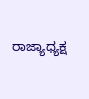ರಾಜ್ಯಾಧ್ಯಕ್ಷ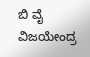ಬಿ ವೈ ವಿಜಯೇಂದ್ರ